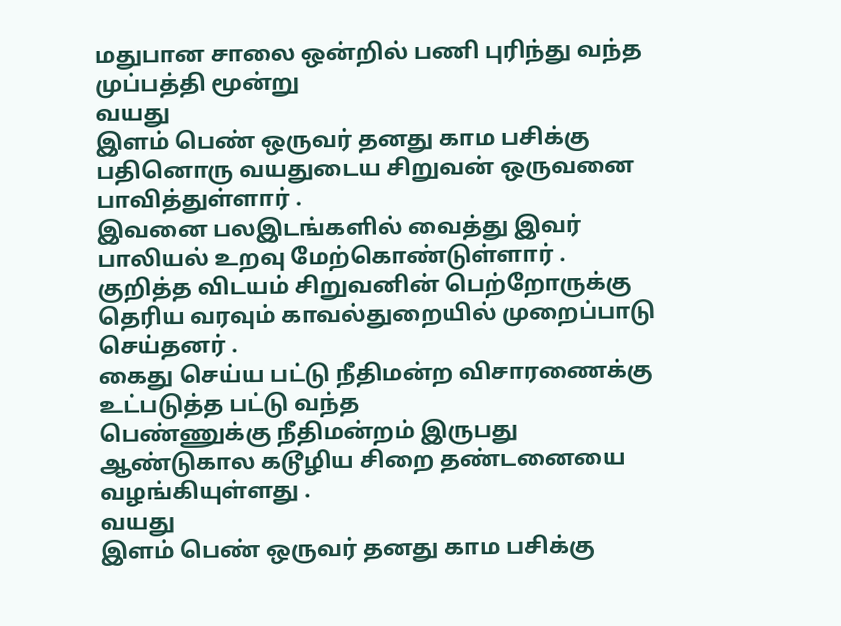மதுபான சாலை ஒன்றில் பணி புரிந்து வந்த முப்பத்தி மூன்று
வயது
இளம் பெண் ஒருவர் தனது காம பசிக்கு
பதினொரு வயதுடைய சிறுவன் ஒருவனை பாவித்துள்ளார் .
இவனை பலஇடங்களில் வைத்து இவர் பாலியல் உறவு மேற்கொண்டுள்ளார் .
குறித்த விடயம் சிறுவனின் பெற்றோருக்கு தெரிய வரவும் காவல்துறையில் முறைப்பாடு செய்தனர் .
கைது செய்ய பட்டு நீதிமன்ற விசாரணைக்கு உட்படுத்த பட்டு வந்த
பெண்ணுக்கு நீதிமன்றம் இருபது ஆண்டுகால கடூழிய சிறை தண்டனையை வழங்கியுள்ளது .
வயது
இளம் பெண் ஒருவர் தனது காம பசிக்கு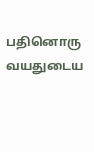பதினொரு வயதுடைய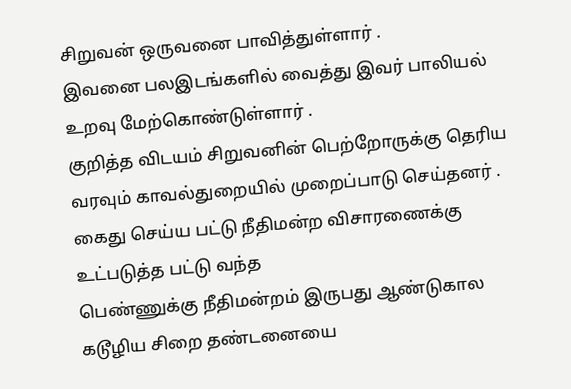சிறுவன் ஒருவனை பாவித்துள்ளார் .
இவனை பலஇடங்களில் வைத்து இவர் பாலியல் உறவு மேற்கொண்டுள்ளார் .
குறித்த விடயம் சிறுவனின் பெற்றோருக்கு தெரிய வரவும் காவல்துறையில் முறைப்பாடு செய்தனர் .
கைது செய்ய பட்டு நீதிமன்ற விசாரணைக்கு உட்படுத்த பட்டு வந்த
பெண்ணுக்கு நீதிமன்றம் இருபது ஆண்டுகால கடூழிய சிறை தண்டனையை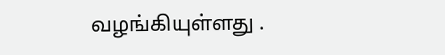வழங்கியுள்ளது .